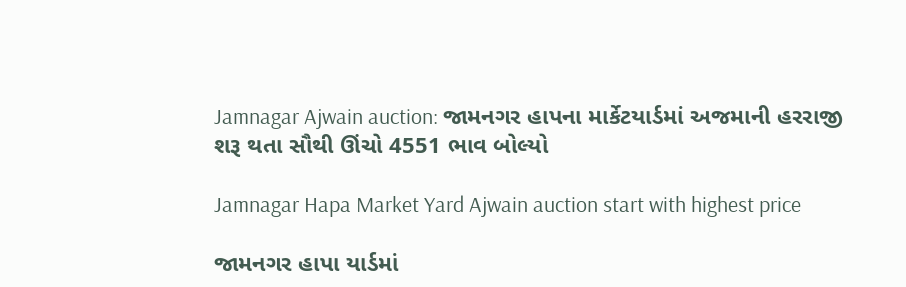Jamnagar Ajwain auction: જામનગર હાપના માર્કેટયાર્ડમાં અજમાની હરરાજી શરૂ થતા સૌથી ઊંચો 4551 ભાવ બોલ્યો

Jamnagar Hapa Market Yard Ajwain auction start with highest price

જામનગર હાપા યાર્ડમાં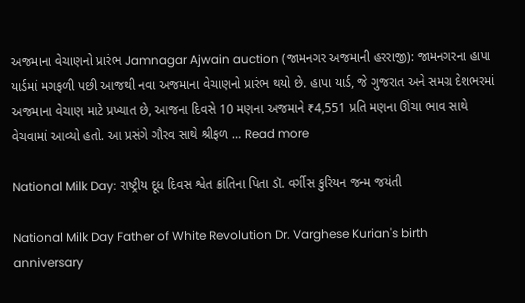અજમાના વેચાણનો પ્રારંભ Jamnagar Ajwain auction (જામનગર અજમાની હરરાજી): જામનગરના હાપા યાર્ડમાં મગફળી પછી આજથી નવા અજમાના વેચાણનો પ્રારંભ થયો છે. હાપા યાર્ડ, જે ગુજરાત અને સમગ્ર દેશભરમાં અજમાના વેચાણ માટે પ્રખ્યાત છે, આજના દિવસે 10 મણના અજમાને ₹4,551 પ્રતિ મણના ઊંચા ભાવ સાથે વેચવામાં આવ્યો હતો. આ પ્રસંગે ગૌરવ સાથે શ્રીફળ … Read more

National Milk Day: રાષ્ટ્રીય દૂધ દિવસ શ્વેત ક્રાંતિના પિતા ડૉ. વર્ગીસ કુરિયન જન્મ જયંતી

National Milk Day Father of White Revolution Dr. Varghese Kurian's birth anniversary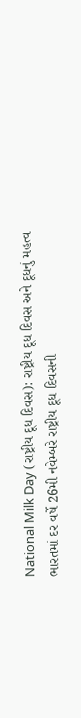National Milk Day (રાષ્ટ્રીય દૂધ દિવસ): રાષ્ટ્રીય દૂધ દિવસ અને દૂધનું મહત્વ ભારતમાં દર વર્ષે 26મી નવેમ્બરે રાષ્ટ્રીય દૂધ દિવસની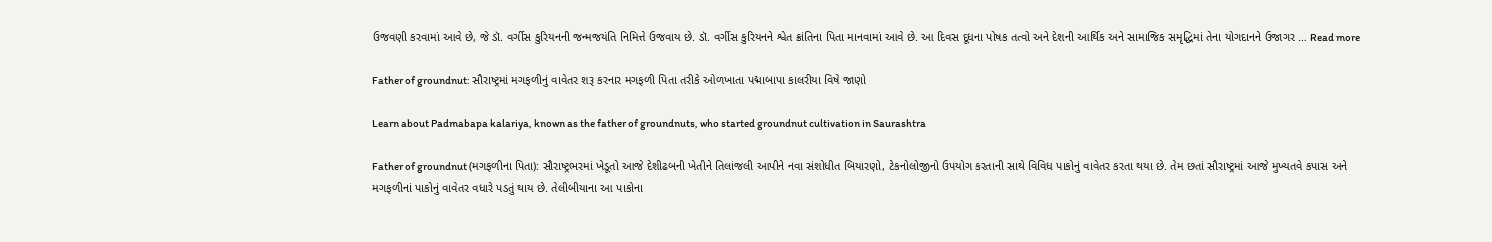ઉજવણી કરવામાં આવે છે, જે ડૉ. વર્ગીસ કુરિયનની જન્મજયંતિ નિમિત્તે ઉજવાય છે. ડૉ. વર્ગીસ કુરિયનને શ્વેત ક્રાંતિના પિતા માનવામાં આવે છે. આ દિવસ દૂધના પોષક તત્વો અને દેશની આર્થિક અને સામાજિક સમૃદ્ધિમાં તેના યોગદાનને ઉજાગર … Read more

Father of groundnut: સૌરાષ્ટ્રમાં મગફળીનું વાવેતર શરૂ કરનાર મગફળી પિતા તરીકે ઓળખાતા પદ્માબાપા કાલરીયા વિષે જાણો

Learn about Padmabapa kalariya, known as the father of groundnuts, who started groundnut cultivation in Saurashtra

Father of groundnut (મગફળીના પિતા): સૌરાષ્ટ્રભરમાં ખેડૂતો આજે દેશીઢબની ખેતીને તિલાંજલી આપીને નવા સંશોધીત બિયારણો, ટેકનોલોજીનો ઉપયોગ કરતાની સાથે વિવિધ પાકોનું વાવેતર કરતા થયા છે. તેમ છતાં સૌરાષ્ટ્રમાં આજે મુખ્યતવે કપાસ અને મગફળીનાં પાકોનું વાવેતર વધારે પડતું થાય છે. તેલીબીયાના આ પાકોના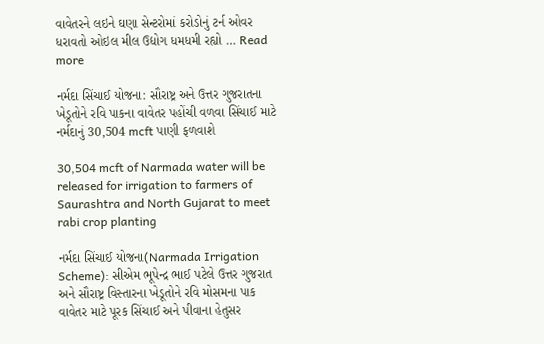વાવેતરને લઇને ઘણા સેન્ટરોમાં કરોડોનું ટર્ન ઓવર ધરાવતો ઓઇલ મીલ ઉદ્યોગ ધમધમી રહ્યો … Read more

નર્મદા સિંચાઈ યોજના: સૌરાષ્ટ્ર અને ઉત્તર ગુજરાતના ખેડૂતોને રવિ પાકના વાવેતર પહોંચી વળવા સિંચાઈ માટે નર્મદાનું 30,504 mcft પાણી ફળવાશે

30,504 mcft of Narmada water will be released for irrigation to farmers of Saurashtra and North Gujarat to meet rabi crop planting

નર્મદા સિંચાઈ યોજના(Narmada Irrigation Scheme): સીએમ ભૂપેન્દ્ર ભાઈ પટેલે ઉત્તર ગુજરાત અને સૌરાષ્ટ્ર વિસ્તારના ખેડૂતોને રવિ મોસમના પાક વાવેતર માટે પૂરક સિંચાઈ અને પીવાના હેતુસર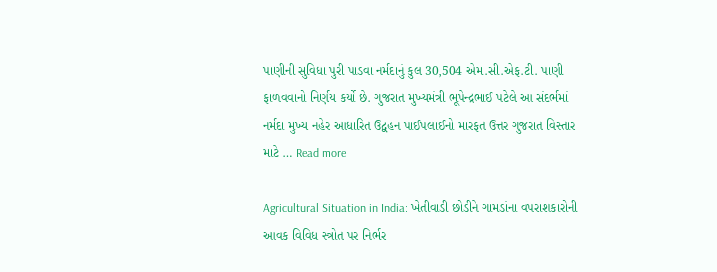પાણીની સુવિધા પુરી પાડવા નર્મદાનું કુલ 30,504 એમ.સી.એફ.ટી. પાણી ફાળવવાનો નિર્ણય કર્યો છે. ગુજરાત મુખ્યમંત્રી ભૂપેન્દ્રભાઈ પટેલે આ સંદર્ભમાં નર્મદા મુખ્ય નહેર આધારિત ઉદ્વહન પાઈપલાઈનો મારફત ઉત્તર ગુજરાત વિસ્તાર માટે … Read more

Agricultural Situation in India: ખેતીવાડી છોડીને ગામડાંના વપરાશકારોની આવક વિવિધ સ્‍ત્રોત પર નિર્ભર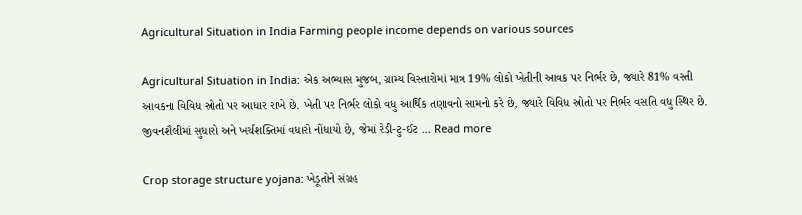Agricultural Situation in India Farming people income depends on various sources

Agricultural Situation in India: એક અભ્યાસ મુજબ, ગ્રામ્ય વિસ્તારોમાં માત્ર 19% લોકો ખેતીની આવક પર નિર્ભર છે, જ્યારે 81% વસ્તી આવકના વિવિધ સ્રોતો પર આધાર રાખે છે. ખેતી પર નિર્ભર લોકો વધુ આર્થિક તણાવનો સામનો કરે છે, જ્યારે વિવિધ સ્રોતો પર નિર્ભર વસતિ વધુ સ્થિર છે. જીવનશૈલીમાં સુધારો અને ખર્ચશક્તિમાં વધારો નોંધાયો છે, જેમાં રેડી-ટુ-ઈટ … Read more

Crop storage structure yojana: ખેડૂતોને સંગ્રહ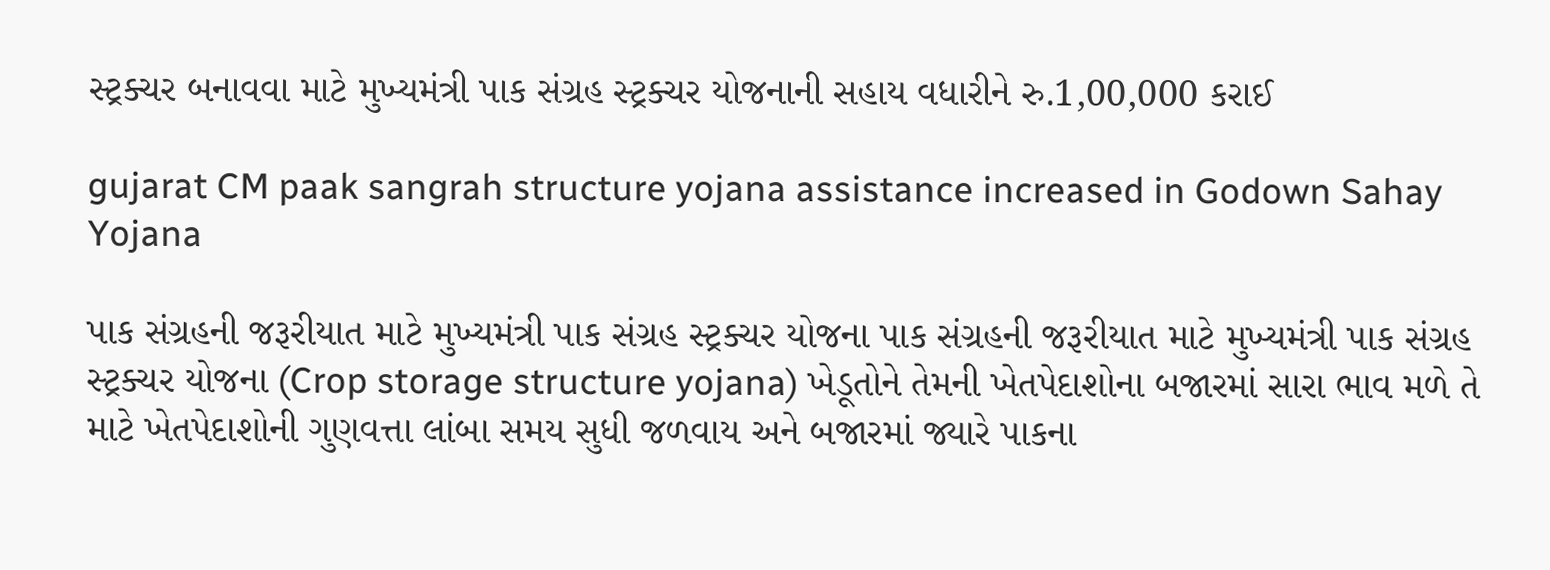સ્‍ટ્રક્‍ચર બનાવવા માટે મુખ્‍યમંત્રી પાક સંગ્રહ સ્‍ટ્રક્‍ચર યોજનાની સહાય વધારીને રુ.1,00,000 કરાઈ

gujarat CM paak sangrah structure yojana assistance increased in Godown Sahay Yojana

પાક સંગ્રહની જરૂરીયાત માટે મુખ્‍યમંત્રી પાક સંગ્રહ સ્‍ટ્રક્‍ચર યોજના પાક સંગ્રહની જરૂરીયાત માટે મુખ્‍યમંત્રી પાક સંગ્રહ સ્‍ટ્રક્‍ચર યોજના (Crop storage structure yojana) ખેડૂતોને તેમની ખેતપેદાશોના બજારમાં સારા ભાવ મળે તે માટે ખેતપેદાશોની ગુણવત્તા લાંબા સમય સુધી જળવાય અને બજારમાં જ્યારે પાકના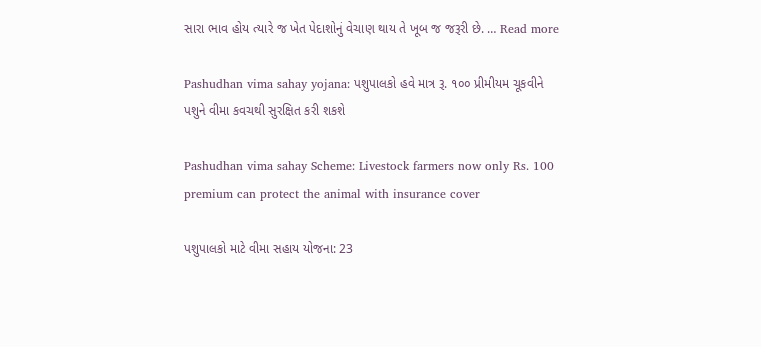સારા ભાવ હોય ત્યારે જ ખેત પેદાશોનું વેચાણ થાય તે ખૂબ જ જરૂરી છે. … Read more

Pashudhan vima sahay yojana: પશુપાલકો હવે માત્ર રૂ. ૧૦૦ પ્રીમીયમ ચૂકવીને પશુને વીમા કવચથી સુરક્ષિત કરી શકશે

Pashudhan vima sahay Scheme: Livestock farmers now only Rs. 100 premium can protect the animal with insurance cover

પશુપાલકો માટે વીમા સહાય યોજના: 23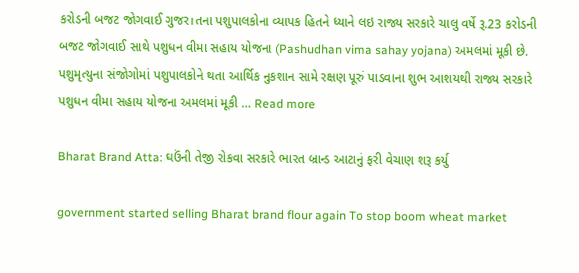કરોડની બજટ જોગવાઈ ગુજર।તના પશુપાલકોના વ્યાપક હિતને ધ્યાને લઇ રાજ્ય સરકારે ચાલુ વર્ષે રૂ.23 કરોડની બજટ જોગવાઈ સાથે પશુધન વીમા સહાય યોજના (Pashudhan vima sahay yojana) અમલમાં મૂકી છે. પશુમૃત્યુના સંજોગોમાં પશુપાલકોને થતા આર્થિક નુકશાન સામે રક્ષણ પૂરું પાડવાના શુભ આશયથી રાજ્ય સરકારે પશુધન વીમા સહાય યોજના અમલમાં મૂકી … Read more

Bharat Brand Atta: ઘઉંની તેજી રોકવા સરકારે ભારત બ્રાન્ડ આટાનું ફરી વેચાણ શરૂ કર્યુ

government started selling Bharat brand flour again To stop boom wheat market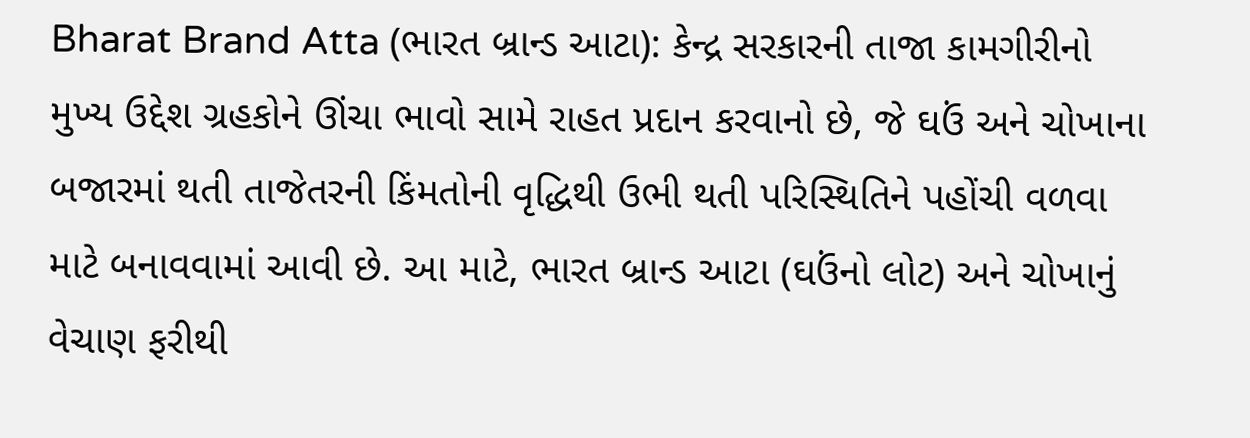Bharat Brand Atta (ભારત બ્રાન્ડ આટા): કેન્દ્ર સરકારની તાજા કામગીરીનો મુખ્ય ઉદ્દેશ ગ્રહકોને ઊંચા ભાવો સામે રાહત પ્રદાન કરવાનો છે, જે ઘઉં અને ચોખાના બજારમાં થતી તાજેતરની કિંમતોની વૃદ્ધિથી ઉભી થતી પરિસ્થિતિને પહોંચી વળવા માટે બનાવવામાં આવી છે. આ માટે, ભારત બ્રાન્ડ આટા (ઘઉંનો લોટ) અને ચોખાનું વેચાણ ફરીથી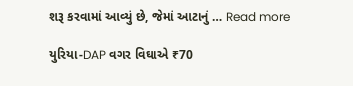શરૂ કરવામાં આવ્યું છે, જેમાં આટાનું … Read more

યુરિયા-DAP વગર વિઘાએ ₹70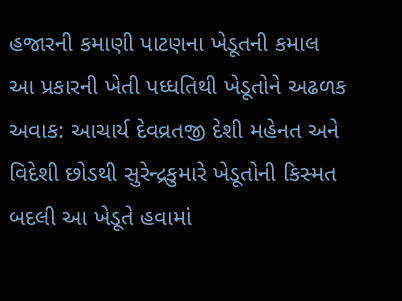હજારની કમાણી પાટણના ખેડૂતની કમાલ આ પ્રકારની ખેતી પધ્‍ધતિથી ખેડૂતોને અઢળક અવાક: આચાર્ય દેવવ્રતજી દેશી મહેનત અને વિદેશી છોડથી સુરેન્દ્રકુમારે ખેડૂતોની કિસ્મત બદલી આ ખેડૂતે હવામાં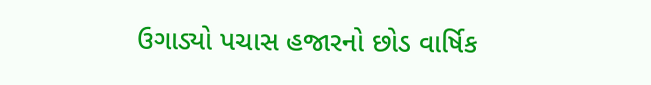ઉગાડ્યો પચાસ હજારનો છોડ વાર્ષિક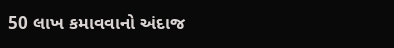50 લાખ કમાવવાનો અંદાજ